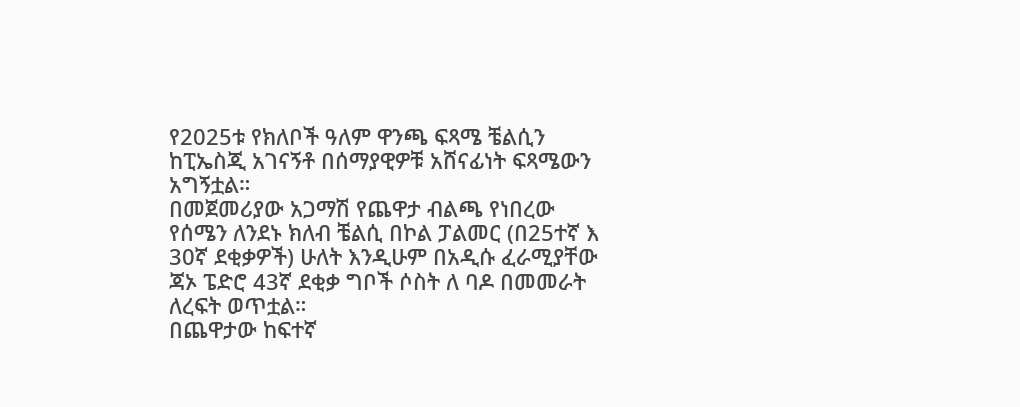የ2025ቱ የክለቦች ዓለም ዋንጫ ፍጻሜ ቼልሲን ከፒኤስጂ አገናኝቶ በሰማያዊዎቹ አሸናፊነት ፍጻሜውን አግኝቷል።
በመጀመሪያው አጋማሽ የጨዋታ ብልጫ የነበረው የሰሜን ለንደኑ ክለብ ቼልሲ በኮል ፓልመር (በ25ተኛ እ 30ኛ ደቂቃዎች) ሁለት እንዲሁም በአዲሱ ፈራሚያቸው ጃኦ ፔድሮ 43ኛ ደቂቃ ግቦች ሶስት ለ ባዶ በመመራት ለረፍት ወጥቷል።
በጨዋታው ከፍተኛ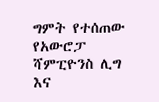ግምት የተሰጠው የአውሮፓ ሻምፒዮንስ ሊግ እና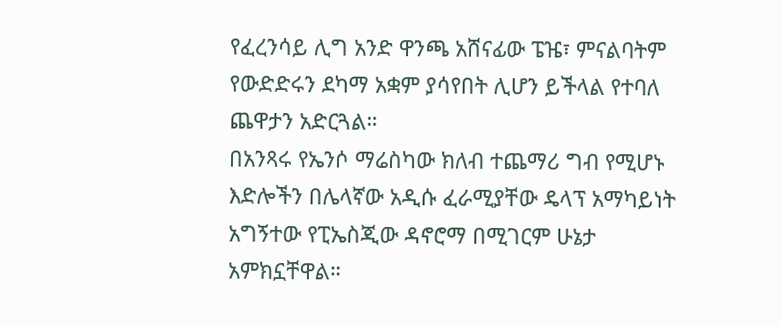የፈረንሳይ ሊግ አንድ ዋንጫ አሸናፊው ፔዤ፣ ምናልባትም የውድድሩን ደካማ አቋም ያሳየበት ሊሆን ይችላል የተባለ ጨዋታን አድርጓል።
በአንጻሩ የኤንሶ ማሬስካው ክለብ ተጨማሪ ግብ የሚሆኑ እድሎችን በሌላኛው አዲሱ ፈራሚያቸው ዴላፕ አማካይነት አግኝተው የፒኤስጂው ዳኖሮማ በሚገርም ሁኔታ አምክኗቸዋል።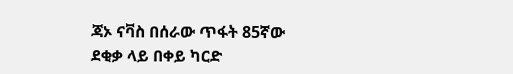ጃኦ ናቫስ በሰራው ጥፋት 85ኛው ደቂቃ ላይ በቀይ ካርድ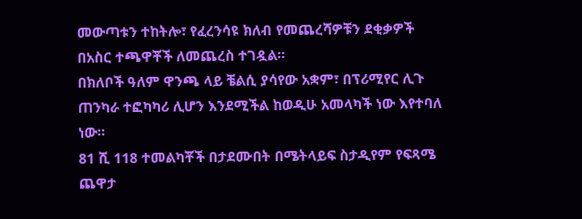መውጣቱን ተከትሎ፣ የፈረንሳዩ ክለብ የመጨረሻዎቹን ደቂቃዎች በአስር ተጫዋቾች ለመጨረስ ተገዷል።
በክለቦች ዓለም ዋንጫ ላይ ቼልሲ ያሳየው አቋም፣ በፕሪሚየር ሊጉ ጠንካራ ተፎካካሪ ሊሆን እንደሚችል ከወዲሁ አመላካች ነው እየተባለ ነው።
81 ሺ 118 ተመልካቾች በታደሙበት በሜትላይፍ ስታዲየም የፍጻሜ ጨዋታ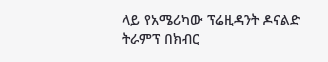ላይ የአሜሪካው ፕሬዚዳንት ዶናልድ ትራምፕ በክብር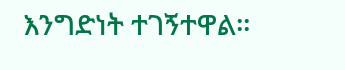እንግድነት ተገኝተዋል።